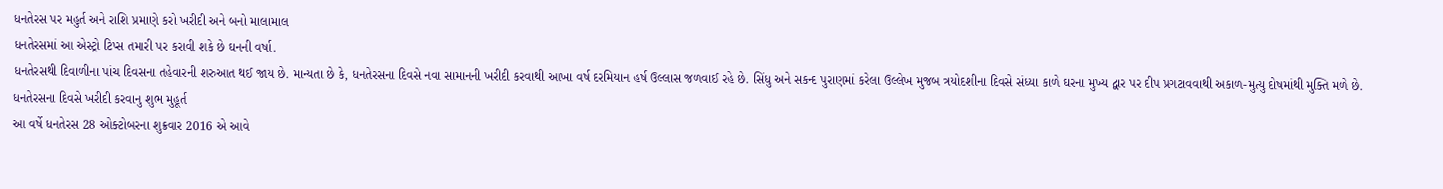ધનતેરસ પર મહુર્ત અને રાશિ પ્રમાણે કરો ખરીદી અને બનો માલામાલ
ધનતેરસમાં આ એસ્ટ્રો ટિપ્સ તમારી પર કરાવી શકે છે ઘનની વર્ષા.
ધનતેરસથી દિવાળીના પાંચ દિવસના તહેવારની શરુઆત થઈ જાય છે. માન્યતા છે કે, ધનતેરસના દિવસે નવા સામાનની ખરીદી કરવાથી આખા વર્ષ દરમિયાન હર્ષ ઉલ્લાસ જળવાઈ રહે છે. સિંધુ અને સકન્દ પુરાણમાં કરેલા ઉલ્લેખ મુજબ ત્રયોદશીના દિવસે સંધ્યા કાળે ઘરના મુખ્ય દ્વાર પર દીપ પ્રગટાવવાથી અકાળ-મુત્યુ દોષમાંથી મુક્તિ મળે છે.
ધનતેરસના દિવસે ખરીદી કરવાનુ શુભ મુહૂર્ત
આ વર્ષે ધનતેરસ 28 ઓક્ટોબરના શુક્રવાર 2016 એ આવે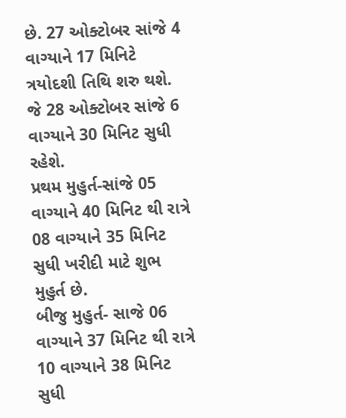છે. 27 ઓક્ટોબર સાંજે 4 વાગ્યાને 17 મિનિટે ત્રયોદશી તિથિ શરુ થશે. જે 28 ઓક્ટોબર સાંજે 6 વાગ્યાને 30 મિનિટ સુધી રહેશે.
પ્રથમ મુહુર્ત-સાંજે 05 વાગ્યાને 40 મિનિટ થી રાત્રે 08 વાગ્યાને 35 મિનિટ સુધી ખરીદી માટે શુભ મુહુર્ત છે.
બીજુ મુહુર્ત- સાજે 06 વાગ્યાને 37 મિનિટ થી રાત્રે 10 વાગ્યાને 38 મિનિટ સુધી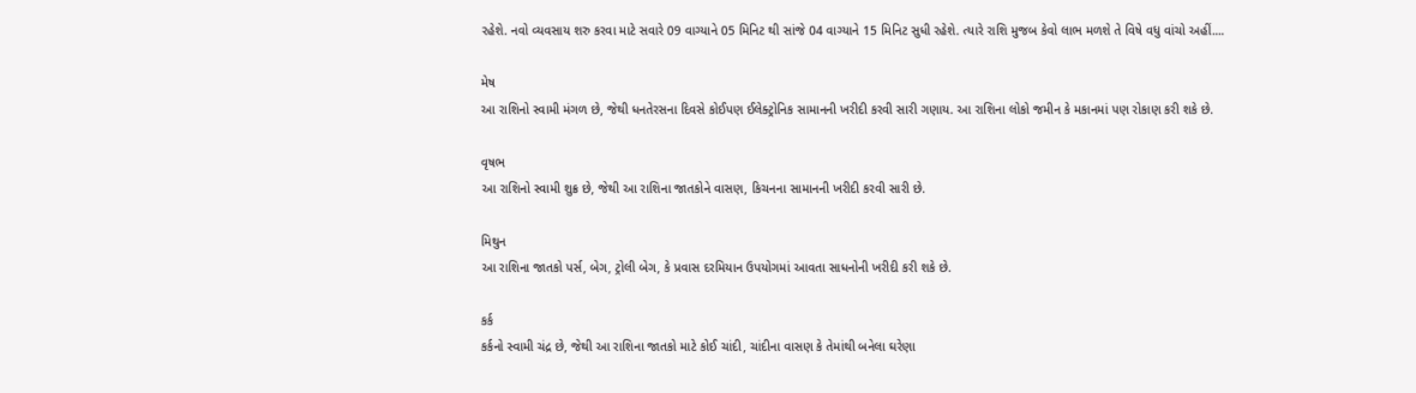રહેશે. નવો વ્યવસાય શરુ કરવા માટે સવારે 09 વાગ્યાને 05 મિનિટ થી સાંજે 04 વાગ્યાને 15 મિનિટ સુધી રહેશે. ત્યારે રાશિ મુજબ કેવો લાભ મળશે તે વિષે વધુ વાંચો અહીં....

મેષ
આ રાશિનો સ્વામી મંગળ છે, જેથી ધનતેરસના દિવસે કોઈપણ ઈલેક્ટ્રોનિક સામાનની ખરીદી કરવી સારી ગણાય. આ રાશિના લોકો જમીન કે મકાનમાં પણ રોકાણ કરી શકે છે.

વૃષભ
આ રાશિનો સ્વામી શુક્ર છે, જેથી આ રાશિના જાતકોને વાસણ, કિચનના સામાનની ખરીદી કરવી સારી છે.

મિથુન
આ રાશિના જાતકો પર્સ, બેગ, ટ્રોલી બેગ, કે પ્રવાસ દરમિયાન ઉપયોગમાં આવતા સાધનોની ખરીદી કરી શકે છે.

કર્ક
કર્કનો સ્વામી ચંદ્ર છે, જેથી આ રાશિના જાતકો માટે કોઈ ચાંદી, ચાંદીના વાસણ કે તેમાંથી બનેલા ઘરેણા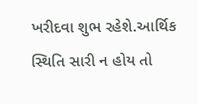ખરીદવા શુભ રહેશે.આર્થિક સ્થિતિ સારી ન હોય તો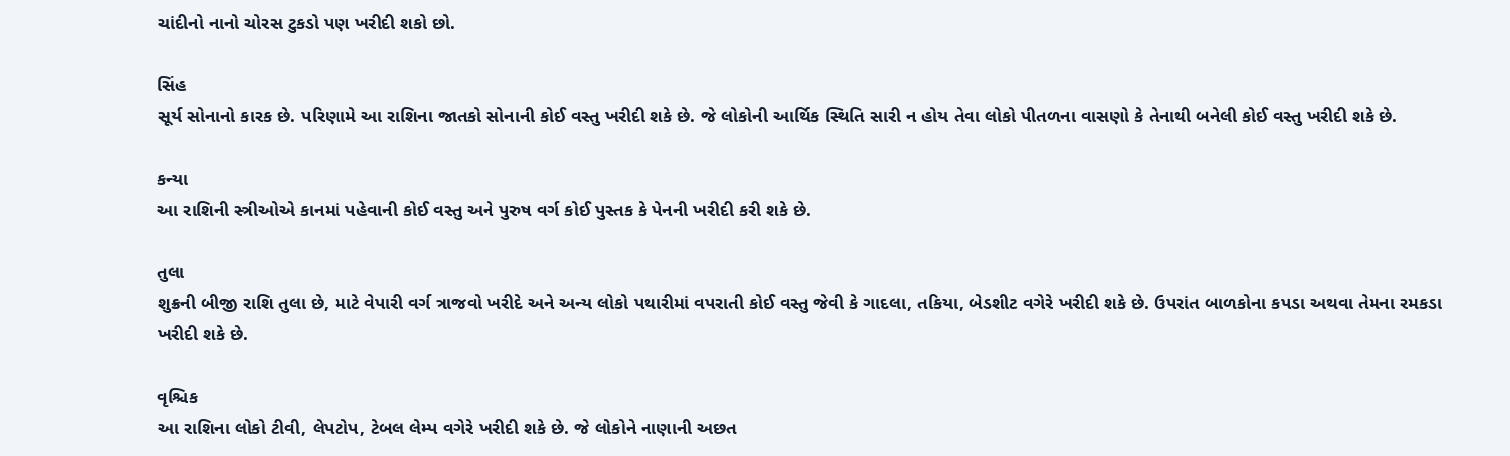ચાંદીનો નાનો ચોરસ ટુકડો પણ ખરીદી શકો છો.

સિંહ
સૂર્ય સોનાનો કારક છે. પરિણામે આ રાશિના જાતકો સોનાની કોઈ વસ્તુ ખરીદી શકે છે. જે લોકોની આર્થિક સ્થિતિ સારી ન હોય તેવા લોકો પીતળના વાસણો કે તેનાથી બનેલી કોઈ વસ્તુ ખરીદી શકે છે.

કન્યા
આ રાશિની સ્ત્રીઓએ કાનમાં પહેવાની કોઈ વસ્તુ અને પુરુષ વર્ગ કોઈ પુસ્તક કે પેનની ખરીદી કરી શકે છે.

તુલા
શુક્રની બીજી રાશિ તુલા છે, માટે વેપારી વર્ગ ત્રાજવો ખરીદે અને અન્ય લોકો પથારીમાં વપરાતી કોઈ વસ્તુ જેવી કે ગાદલા, તકિયા, બેડશીટ વગેરે ખરીદી શકે છે. ઉપરાંત બાળકોના કપડા અથવા તેમના રમકડા ખરીદી શકે છે.

વૃશ્ચિક
આ રાશિના લોકો ટીવી, લેપટોપ, ટેબલ લેમ્પ વગેરે ખરીદી શકે છે. જે લોકોને નાણાની અછત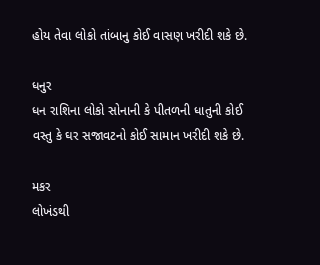હોય તેવા લોકો તાંબાનુ કોઈ વાસણ ખરીદી શકે છે.

ધનુર
ધન રાશિના લોકો સોનાની કે પીતળની ધાતુની કોઈ વસ્તુ કે ઘર સજાવટનો કોઈ સામાન ખરીદી શકે છે.

મકર
લોખંડથી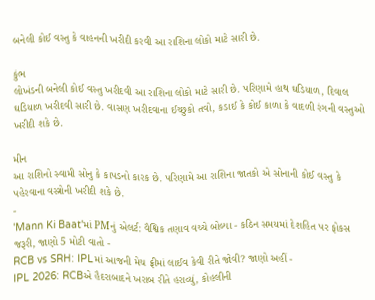બનેલી કોઈ વસ્તુ કે વાહનની ખરીદી કરવી આ રાશિના લોકો માટે સારી છે.

કુંભ
લોખંડની બનેલી કોઈ વસ્તુ ખરીદવી આ રાશિના લોકો માટે સારી છે. પરિણામે હાથ ઘડિયાળ, દિવાલ ઘડિયાળ ખરીદવી સારી છે. વાસણ ખરીદવાના ઈચ્છુકો તવો, કડાઈ કે કોઈ કાળા કે વાદળી રંગની વસ્તુઓ ખરીદી શકે છે.

મીન
આ રાશિનો સ્વામી સોનુ કે કાપડનો કારક છે. પરિણામે આ રાશિના જાતકો એ સોનાની કોઈ વસ્તુ કે પહેરવાના વસ્ત્રોની ખરીદી શકે છે.
-
'Mann Ki Baat'માં PMનું એલર્ટ: વૈશ્વિક તણાવ વચ્ચે બોલ્યા - કઠિન સમયમાં દેશહિત પર ફોકસ જરૂરી, જાણો 5 મોટી વાતો -
RCB vs SRH: IPLમાં આજની મેચ ફ્રીમાં લાઈવ કેવી રીતે જોવી? જાણો અહીં -
IPL 2026: RCBએ હૈદરાબાદને ખરાબ રીતે હરાવ્યું, કોહલીની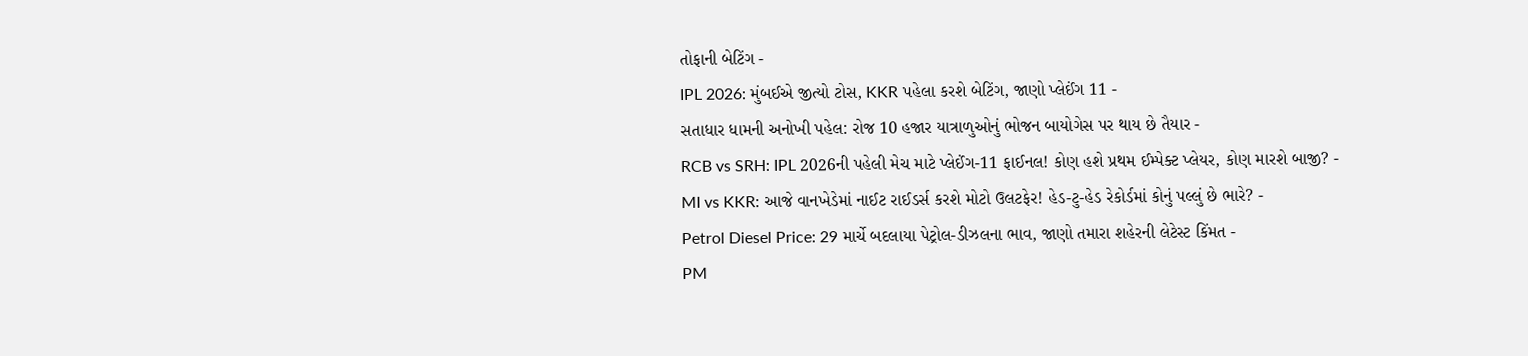તોફાની બેટિંગ -
IPL 2026: મુંબઈએ જીત્યો ટોસ, KKR પહેલા કરશે બેટિંગ, જાણો પ્લેઈંગ 11 -
સતાધાર ધામની અનોખી પહેલ: રોજ 10 હજાર યાત્રાળુઓનું ભોજન બાયોગેસ પર થાય છે તૈયાર -
RCB vs SRH: IPL 2026ની પહેલી મેચ માટે પ્લેઈંગ-11 ફાઈનલ! કોણ હશે પ્રથમ ઈમ્પેક્ટ પ્લેયર, કોણ મારશે બાજી? -
MI vs KKR: આજે વાનખેડેમાં નાઈટ રાઈડર્સ કરશે મોટો ઉલટફેર! હેડ-ટુ-હેડ રેકોર્ડમાં કોનું પલ્લું છે ભારે? -
Petrol Diesel Price: 29 માર્ચે બદલાયા પેટ્રોલ-ડીઝલના ભાવ, જાણો તમારા શહેરની લેટેસ્ટ કિંમત -
PM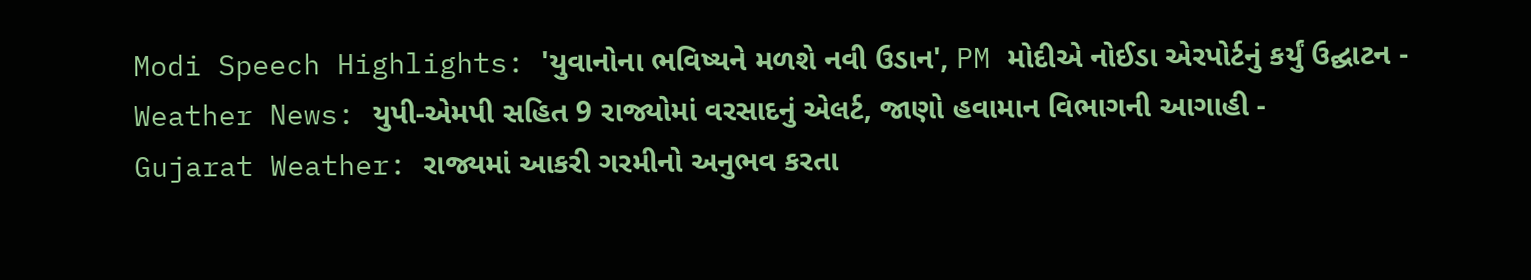Modi Speech Highlights: 'યુવાનોના ભવિષ્યને મળશે નવી ઉડાન', PM મોદીએ નોઈડા એરપોર્ટનું કર્યું ઉદ્ઘાટન -
Weather News: યુપી-એમપી સહિત 9 રાજ્યોમાં વરસાદનું એલર્ટ, જાણો હવામાન વિભાગની આગાહી -
Gujarat Weather: રાજ્યમાં આકરી ગરમીનો અનુભવ કરતા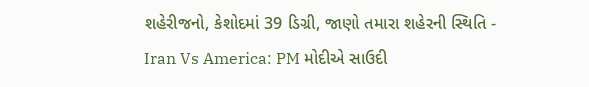શહેરીજનો, કેશોદમાં 39 ડિગ્રી, જાણો તમારા શહેરની સ્થિતિ -
Iran Vs America: PM મોદીએ સાઉદી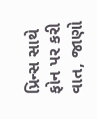પ્રિન્સ સાથે ફોન પર કરી વાત, જાણો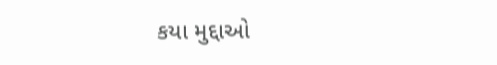કયા મુદ્દાઓ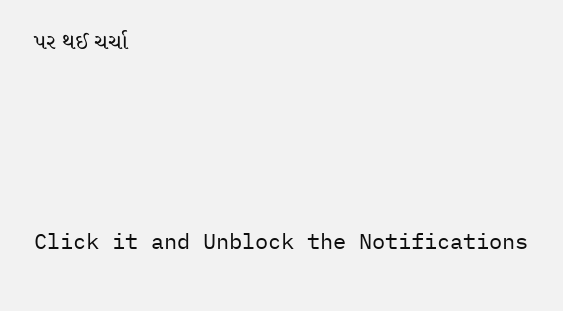પર થઈ ચર્ચા






Click it and Unblock the Notifications